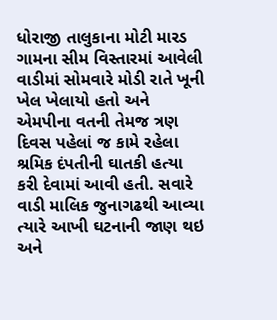ધોરાજી તાલુકાના મોટી મારડ ગામના સીમ વિસ્તારમાં આવેલી વાડીમાં સોમવારે મોડી રાતે ખૂની ખેલ ખેલાયો હતો અને એમપીના વતની તેમજ ત્રણ દિવસ પહેલાં જ કામે રહેલા શ્રમિક દંપતીની ઘાતકી હત્યા કરી દેવામાં આવી હતી. સવારે વાડી માલિક જુનાગઢથી આવ્યા ત્યારે આખી ઘટનાની જાણ થઇ અને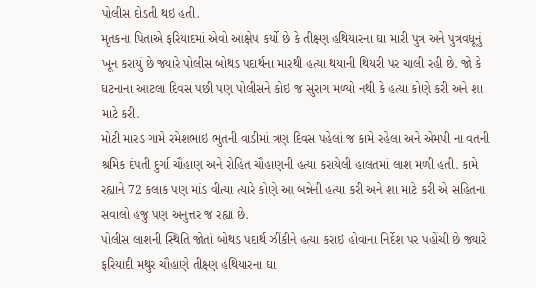પોલીસ દોડતી થઇ હતી.
મૃતકના પિતાએ ફરિયાદમાં એવો આક્ષેપ કર્યો છે કે તીક્ષ્ણ હથિયારના ઘા મારી પુત્ર અને પુત્રવધૂનું ખૂન કરાયું છે જ્યારે પોલીસ બોથડ પદાર્થના મારથી હત્યા થયાની થિયરી પર ચાલી રહી છે. જો કે ઘટનાના આટલા દિવસ પછી પણ પોલીસને કોઇ જ સુરાગ મળ્યો નથી કે હત્યા કોણે કરી અને શા માટે કરી.
મોટી મારડ ગામે રમેશભાઇ ભુતની વાડીમાં ત્રણ દિવસ પહેલાં જ કામે રહેલા અને એમપી ના વતની શ્રમિક દંપતી દુર્ગા ચૌહાણ અને રોહિત ચૌહાણની હત્યા કરાયેલી હાલતમાં લાશ મળી હતી. કામે રહ્યાને 72 કલાક પણ માંડ વીત્યા ત્યારે કોણે આ બન્નેની હત્યા કરી અને શા માટે કરી એ સહિતના સવાલો હજુ પણ અનુત્તર જ રહ્યા છે.
પોલીસ લાશની સ્થિતિ જોતાં બોથડ પદાર્થ ઝીંકીને હત્યા કરાઇ હોવાના નિર્દેશ પર પહોંચી છે જ્યારે ફરિયાદી મથુર ચૌહાણે તીક્ષ્ણ હથિયારના ઘા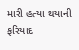મારી હત્યા થયાની ફરિયાદ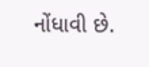નોંધાવી છે.